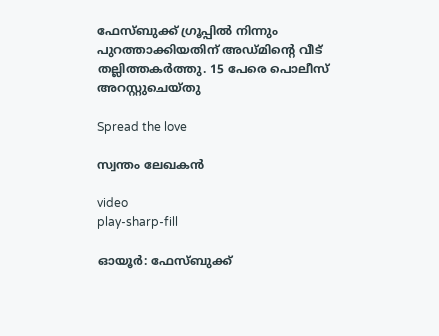ഫേസ്ബുക്ക് ഗ്രൂപ്പിൽ നിന്നും പുറത്താക്കിയതിന് അഡ്മിന്റെ വീട് തല്ലിത്തകർത്തു. 15 പേരെ പൊലീസ് അറസ്റ്റുചെയ്തു

Spread the love

സ്വന്തം ലേഖകൻ

video
play-sharp-fill

ഓയൂർ: ഫേസ്ബുക്ക്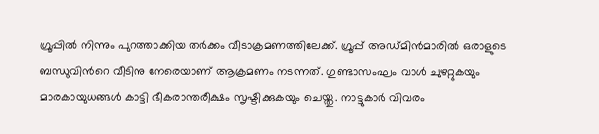ഗ്രൂപ്പിൽ നിന്നും പുറത്താക്കിയ തർക്കം വീടാക്രമണത്തിലേക്ക്. ഗ്രൂപ്പ് അഡ്മിൻമാരിൽ ഒരാളുടെ ബന്ധുവിൻറെ വീടിനു നേരെയാണ് ആക്രമണം നടന്നത്. ഗുണ്ടാസംഘം വാൾ ചുഴറ്റുകയും മാരകായുധങ്ങൾ കാട്ടി ഭീകരാന്തരീക്ഷം സൃഷ്ടിക്കുകയും ചെയ്തു. നാട്ടുകാർ വിവരം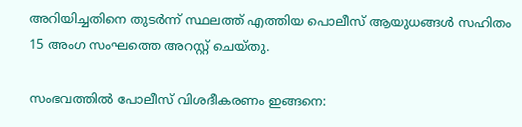അറിയിച്ചതിനെ തുടർന്ന് സ്ഥലത്ത് എത്തിയ പൊലീസ് ആയുധങ്ങൾ സഹിതം 15 അംഗ സംഘത്തെ അറസ്റ്റ് ചെയ്തു.

സംഭവത്തിൽ പോലീസ് വിശദീകരണം ഇങ്ങനെ: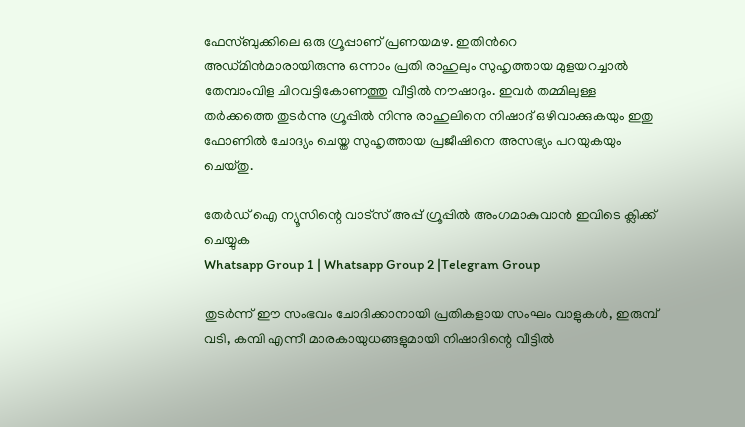ഫേസ്ബുക്കിലെ ഒരു ഗ്രൂപ്പാണ് പ്രണയമഴ. ഇതിൻറെ അഡ്മിൻമാരായിരുന്നു ഒന്നാം പ്രതി രാഹുലും സുഹൃത്തായ മുളയറച്ചാൽ തേമ്പാംവിള ചിറവട്ടികോണത്തു വീട്ടിൽ നൗഷാദും. ഇവർ തമ്മിലുള്ള തർക്കത്തെ തുടർന്നു ഗ്രൂപ്പിൽ നിന്നു രാഹുലിനെ നിഷാദ് ഒഴിവാക്കുകയും ഇതു ഫോണിൽ ചോദ്യം ചെയ്ത സുഹൃത്തായ പ്രജീഷിനെ അസഭ്യം പറയുകയും ചെയ്തു.

തേർഡ് ഐ ന്യൂസിന്റെ വാട്സ് അപ്പ് ഗ്രൂപ്പിൽ അംഗമാകുവാൻ ഇവിടെ ക്ലിക്ക് ചെയ്യുക
Whatsapp Group 1 | Whatsapp Group 2 |Telegram Group

തുടർന്ന് ഈ സംഭവം ചോദിക്കാനായി പ്രതികളായ സംഘം വാളുകൾ, ഇരുമ്പ് വടി, കമ്പി എന്നീ മാരകായുധങ്ങളുമായി നിഷാദിന്റെ വീട്ടിൽ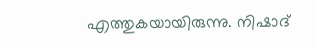എത്തുകയായിരുന്നു. നിഷാദ്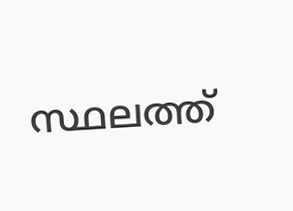സ്ഥലത്ത്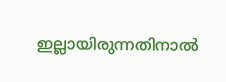ഇല്ലായിരുന്നതിനാൽ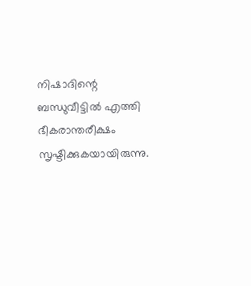നിഷാദിന്റെ ബന്ധുവീട്ടിൽ എത്തി ഭീകരാന്തരീക്ഷം സൃഷ്ടിക്കുകയായിരുന്നു.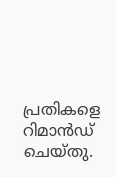പ്രതികളെ റിമാൻഡ് ചെയ്തു.